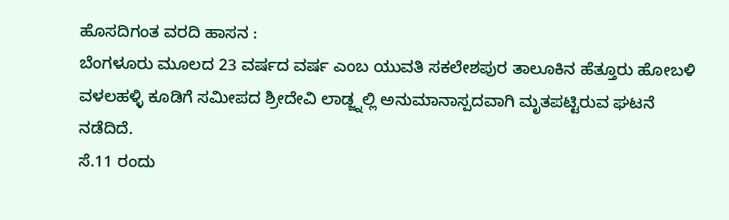ಹೊಸದಿಗಂತ ವರದಿ ಹಾಸನ :
ಬೆಂಗಳೂರು ಮೂಲದ 23 ವರ್ಷದ ವರ್ಷ ಎಂಬ ಯುವತಿ ಸಕಲೇಶಪುರ ತಾಲೂಕಿನ ಹೆತ್ತೂರು ಹೋಬಳಿ ವಳಲಹಳ್ಳಿ ಕೂಡಿಗೆ ಸಮೀಪದ ಶ್ರೀದೇವಿ ಲಾಡ್ಜ್ನಲ್ಲಿ ಅನುಮಾನಾಸ್ಪದವಾಗಿ ಮೃತಪಟ್ಟಿರುವ ಘಟನೆ ನಡೆದಿದೆ.
ಸೆ.11 ರಂದು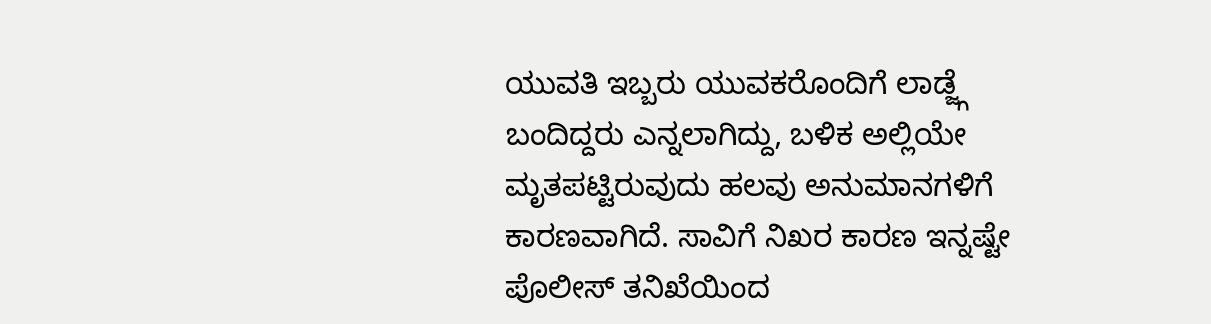ಯುವತಿ ಇಬ್ಬರು ಯುವಕರೊಂದಿಗೆ ಲಾಡ್ಜ್ಗೆ ಬಂದಿದ್ದರು ಎನ್ನಲಾಗಿದ್ದು, ಬಳಿಕ ಅಲ್ಲಿಯೇ ಮೃತಪಟ್ಟಿರುವುದು ಹಲವು ಅನುಮಾನಗಳಿಗೆ ಕಾರಣವಾಗಿದೆ. ಸಾವಿಗೆ ನಿಖರ ಕಾರಣ ಇನ್ನಷ್ಟೇ ಪೊಲೀಸ್ ತನಿಖೆಯಿಂದ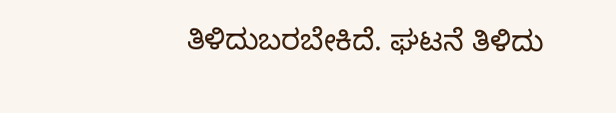ತಿಳಿದುಬರಬೇಕಿದೆ. ಘಟನೆ ತಿಳಿದು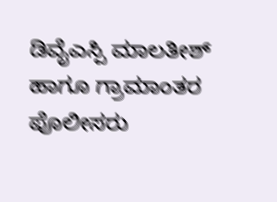ಡಿವೈಎಸ್ಪಿ ಮಾಲತೀಶ್ ಹಾಗೂ ಗ್ರಾಮಾಂತರ ಪೊಲೀಸರು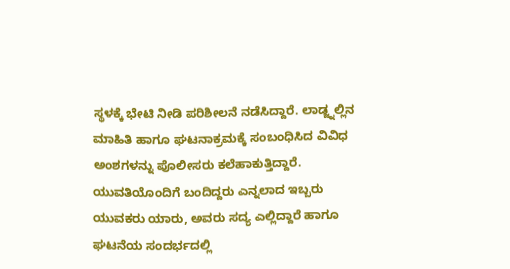ಸ್ಥಳಕ್ಕೆ ಭೇಟಿ ನೀಡಿ ಪರಿಶೀಲನೆ ನಡೆಸಿದ್ದಾರೆ. ಲಾಡ್ಜ್ನಲ್ಲಿನ ಮಾಹಿತಿ ಹಾಗೂ ಘಟನಾಕ್ರಮಕ್ಕೆ ಸಂಬಂಧಿಸಿದ ವಿವಿಧ ಅಂಶಗಳನ್ನು ಪೊಲೀಸರು ಕಲೆಹಾಕುತ್ತಿದ್ದಾರೆ.
ಯುವತಿಯೊಂದಿಗೆ ಬಂದಿದ್ದರು ಎನ್ನಲಾದ ಇಬ್ಬರು ಯುವಕರು ಯಾರು, ಅವರು ಸದ್ಯ ಎಲ್ಲಿದ್ದಾರೆ ಹಾಗೂ ಘಟನೆಯ ಸಂದರ್ಭದಲ್ಲಿ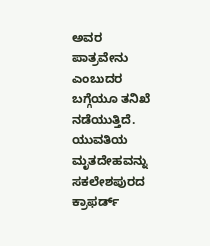ಅವರ ಪಾತ್ರವೇನು ಎಂಬುದರ ಬಗ್ಗೆಯೂ ತನಿಖೆ ನಡೆಯುತ್ತಿದೆ. ಯುವತಿಯ ಮೃತದೇಹವನ್ನು ಸಕಲೇಶಪುರದ ಕ್ರಾಫರ್ಡ್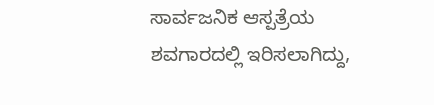ಸಾರ್ವಜನಿಕ ಆಸ್ಪತ್ರೆಯ ಶವಗಾರದಲ್ಲಿ ಇರಿಸಲಾಗಿದ್ದು,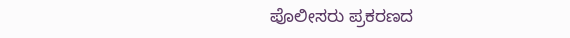ಪೊಲೀಸರು ಪ್ರಕರಣದ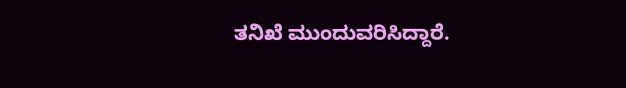ತನಿಖೆ ಮುಂದುವರಿಸಿದ್ದಾರೆ.